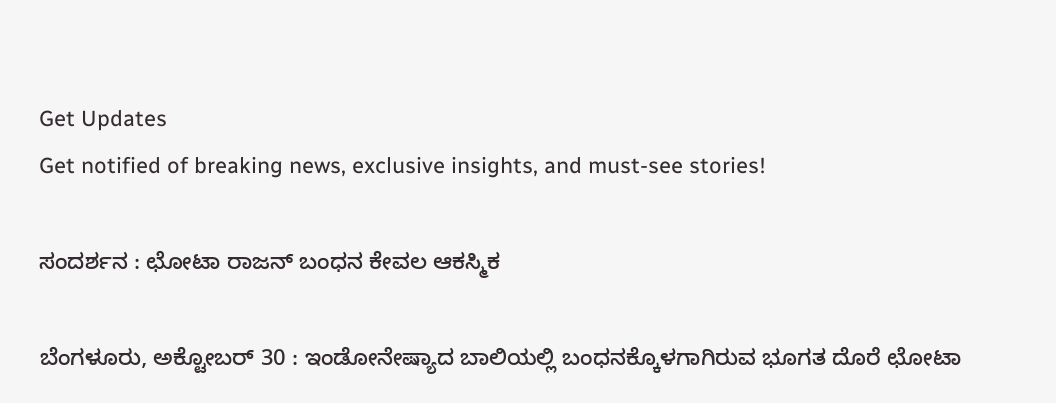Get Updates
Get notified of breaking news, exclusive insights, and must-see stories!

ಸಂದರ್ಶನ : ಛೋಟಾ ರಾಜನ್ ಬಂಧನ ಕೇವಲ ಆಕಸ್ಮಿಕ

ಬೆಂಗಳೂರು, ಅಕ್ಟೋಬರ್ 30 : ಇಂಡೋನೇಷ್ಯಾದ ಬಾಲಿಯಲ್ಲಿ ಬಂಧನಕ್ಕೊಳಗಾಗಿರುವ ಭೂಗತ ದೊರೆ ಛೋಟಾ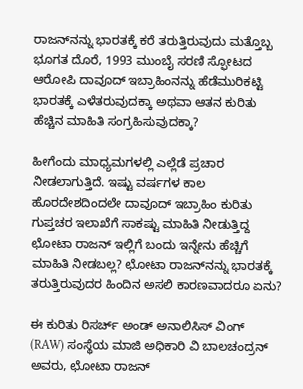ರಾಜನ್‌ನನ್ನು ಭಾರತಕ್ಕೆ ಕರೆ ತರುತ್ತಿರುವುದು ಮತ್ತೊಬ್ಬ ಭೂಗತ ದೊರೆ, 1993 ಮುಂಬೈ ಸರಣಿ ಸ್ಫೋಟದ ಆರೋಪಿ ದಾವೂದ್ ಇಬ್ರಾಹಿಂನನ್ನು ಹೆಡೆಮುರಿಕಟ್ಟಿ ಭಾರತಕ್ಕೆ ಎಳೆತರುವುದಕ್ಕಾ ಅಥವಾ ಆತನ ಕುರಿತು ಹೆಚ್ಚಿನ ಮಾಹಿತಿ ಸಂಗ್ರಹಿಸುವುದಕ್ಕಾ?

ಹೀಗೆಂದು ಮಾಧ್ಯಮಗಳಲ್ಲಿ ಎಲ್ಲೆಡೆ ಪ್ರಚಾರ ನೀಡಲಾಗುತ್ತಿದೆ. ಇಷ್ಟು ವರ್ಷಗಳ ಕಾಲ ಹೊರದೇಶದಿಂದಲೇ ದಾವೂದ್ ಇಬ್ರಾಹಿಂ ಕುರಿತು ಗುಪ್ತಚರ ಇಲಾಖೆಗೆ ಸಾಕಷ್ಟು ಮಾಹಿತಿ ನೀಡುತ್ತಿದ್ದ ಛೋಟಾ ರಾಜನ್ ಇಲ್ಲಿಗೆ ಬಂದು ಇನ್ನೇನು ಹೆಚ್ಚಿಗೆ ಮಾಹಿತಿ ನೀಡಬಲ್ಲ? ಛೋಟಾ ರಾಜನ್‌ನನ್ನು ಭಾರತಕ್ಕೆ ತರುತ್ತಿರುವುದರ ಹಿಂದಿನ ಅಸಲಿ ಕಾರಣವಾದರೂ ಏನು?

ಈ ಕುರಿತು ರಿಸರ್ಚ್ ಅಂಡ್ ಅನಾಲಿಸಿಸ್ ವಿಂಗ್ (RAW) ಸಂಸ್ಥೆಯ ಮಾಜಿ ಅಧಿಕಾರಿ ವಿ ಬಾಲಚಂದ್ರನ್ ಅವರು, ಛೋಟಾ ರಾಜನ್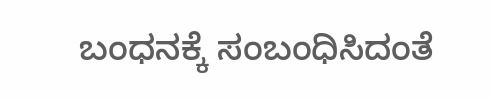ಬಂಧನಕ್ಕೆ ಸಂಬಂಧಿಸಿದಂತೆ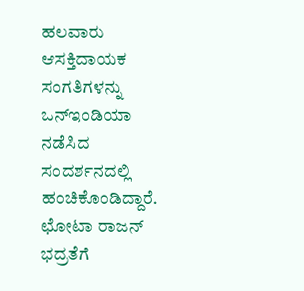ಹಲವಾರು ಆಸಕ್ತಿದಾಯಕ ಸಂಗತಿಗಳನ್ನು ಒನ್ಇಂಡಿಯಾ ನಡೆಸಿದ ಸಂದರ್ಶನದಲ್ಲಿ ಹಂಚಿಕೊಂಡಿದ್ದಾರೆ. ಛೋಟಾ ರಾಜನ್ ಭದ್ರತೆಗೆ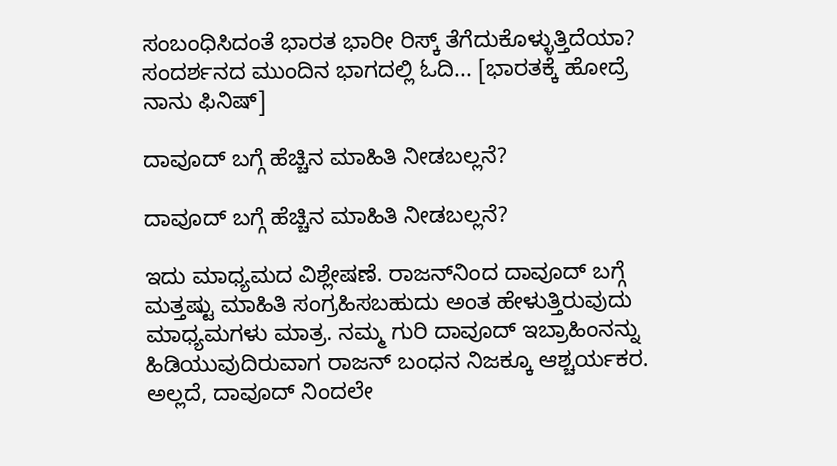ಸಂಬಂಧಿಸಿದಂತೆ ಭಾರತ ಭಾರೀ ರಿಸ್ಕ್ ತೆಗೆದುಕೊಳ್ಳುತ್ತಿದೆಯಾ? ಸಂದರ್ಶನದ ಮುಂದಿನ ಭಾಗದಲ್ಲಿ ಓದಿ... [ಭಾರತಕ್ಕೆ ಹೋದ್ರೆ ನಾನು ಫಿನಿಷ್]

ದಾವೂದ್ ಬಗ್ಗೆ ಹೆಚ್ಚಿನ ಮಾಹಿತಿ ನೀಡಬಲ್ಲನೆ?

ದಾವೂದ್ ಬಗ್ಗೆ ಹೆಚ್ಚಿನ ಮಾಹಿತಿ ನೀಡಬಲ್ಲನೆ?

ಇದು ಮಾಧ್ಯಮದ ವಿಶ್ಲೇಷಣೆ. ರಾಜನ್‌ನಿಂದ ದಾವೂದ್ ಬಗ್ಗೆ ಮತ್ತಷ್ಟು ಮಾಹಿತಿ ಸಂಗ್ರಹಿಸಬಹುದು ಅಂತ ಹೇಳುತ್ತಿರುವುದು ಮಾಧ್ಯಮಗಳು ಮಾತ್ರ. ನಮ್ಮ ಗುರಿ ದಾವೂದ್ ಇಬ್ರಾಹಿಂನನ್ನು ಹಿಡಿಯುವುದಿರುವಾಗ ರಾಜನ್ ಬಂಧನ ನಿಜಕ್ಕೂ ಆಶ್ಚರ್ಯಕರ. ಅಲ್ಲದೆ, ದಾವೂದ್ ನಿಂದಲೇ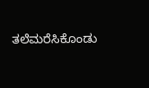ತಲೆಮರೆಸಿಕೊಂಡು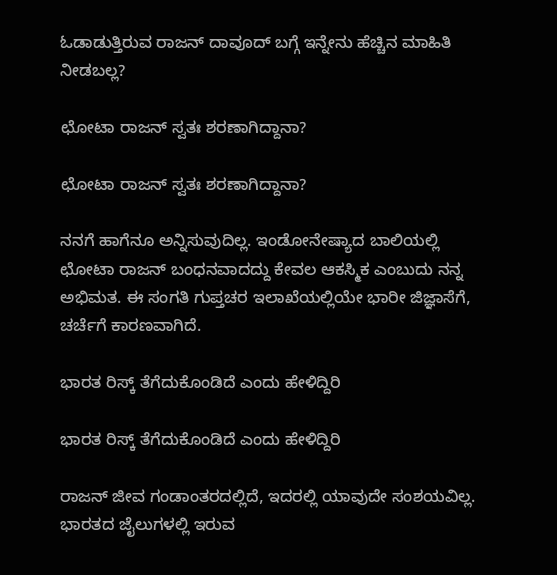ಓಡಾಡುತ್ತಿರುವ ರಾಜನ್ ದಾವೂದ್ ಬಗ್ಗೆ ಇನ್ನೇನು ಹೆಚ್ಚಿನ ಮಾಹಿತಿ ನೀಡಬಲ್ಲ?

ಛೋಟಾ ರಾಜನ್ ಸ್ವತಃ ಶರಣಾಗಿದ್ದಾನಾ?

ಛೋಟಾ ರಾಜನ್ ಸ್ವತಃ ಶರಣಾಗಿದ್ದಾನಾ?

ನನಗೆ ಹಾಗೆನೂ ಅನ್ನಿಸುವುದಿಲ್ಲ. ಇಂಡೋನೇಷ್ಯಾದ ಬಾಲಿಯಲ್ಲಿ ಛೋಟಾ ರಾಜನ್ ಬಂಧನವಾದದ್ದು ಕೇವಲ ಆಕಸ್ಮಿಕ ಎಂಬುದು ನನ್ನ ಅಭಿಮತ. ಈ ಸಂಗತಿ ಗುಪ್ತಚರ ಇಲಾಖೆಯಲ್ಲಿಯೇ ಭಾರೀ ಜಿಜ್ಞಾಸೆಗೆ, ಚರ್ಚೆಗೆ ಕಾರಣವಾಗಿದೆ.

ಭಾರತ ರಿಸ್ಕ್ ತೆಗೆದುಕೊಂಡಿದೆ ಎಂದು ಹೇಳಿದ್ದಿರಿ

ಭಾರತ ರಿಸ್ಕ್ ತೆಗೆದುಕೊಂಡಿದೆ ಎಂದು ಹೇಳಿದ್ದಿರಿ

ರಾಜನ್ ಜೀವ ಗಂಡಾಂತರದಲ್ಲಿದೆ, ಇದರಲ್ಲಿ ಯಾವುದೇ ಸಂಶಯವಿಲ್ಲ. ಭಾರತದ ಜೈಲುಗಳಲ್ಲಿ ಇರುವ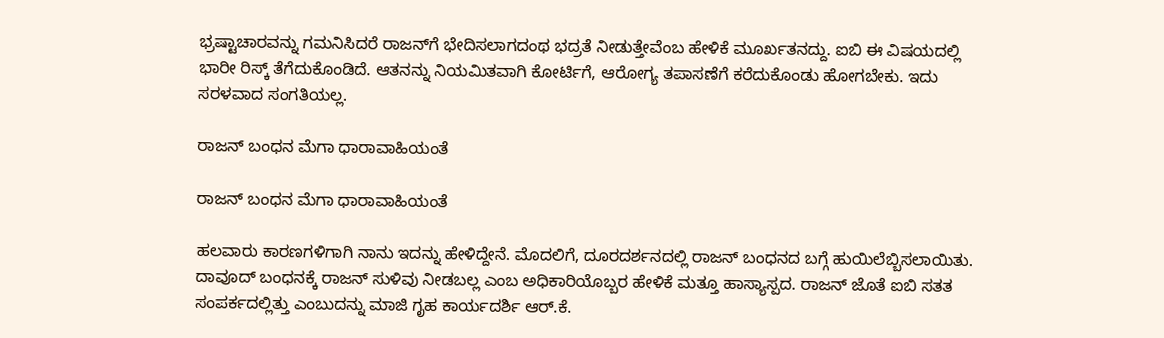ಭ್ರಷ್ಟಾಚಾರವನ್ನು ಗಮನಿಸಿದರೆ ರಾಜನ್‌ಗೆ ಭೇದಿಸಲಾಗದಂಥ ಭದ್ರತೆ ನೀಡುತ್ತೇವೆಂಬ ಹೇಳಿಕೆ ಮೂರ್ಖತನದ್ದು. ಐಬಿ ಈ ವಿಷಯದಲ್ಲಿ ಭಾರೀ ರಿಸ್ಕ್ ತೆಗೆದುಕೊಂಡಿದೆ. ಆತನನ್ನು ನಿಯಮಿತವಾಗಿ ಕೋರ್ಟಿಗೆ, ಆರೋಗ್ಯ ತಪಾಸಣೆಗೆ ಕರೆದುಕೊಂಡು ಹೋಗಬೇಕು. ಇದು ಸರಳವಾದ ಸಂಗತಿಯಲ್ಲ.

ರಾಜನ್ ಬಂಧನ ಮೆಗಾ ಧಾರಾವಾಹಿಯಂತೆ

ರಾಜನ್ ಬಂಧನ ಮೆಗಾ ಧಾರಾವಾಹಿಯಂತೆ

ಹಲವಾರು ಕಾರಣಗಳಿಗಾಗಿ ನಾನು ಇದನ್ನು ಹೇಳಿದ್ದೇನೆ. ಮೊದಲಿಗೆ, ದೂರದರ್ಶನದಲ್ಲಿ ರಾಜನ್ ಬಂಧನದ ಬಗ್ಗೆ ಹುಯಿಲೆಬ್ಬಿಸಲಾಯಿತು. ದಾವೂದ್ ಬಂಧನಕ್ಕೆ ರಾಜನ್ ಸುಳಿವು ನೀಡಬಲ್ಲ ಎಂಬ ಅಧಿಕಾರಿಯೊಬ್ಬರ ಹೇಳಿಕೆ ಮತ್ತೂ ಹಾಸ್ಯಾಸ್ಪದ. ರಾಜನ್ ಜೊತೆ ಐಬಿ ಸತತ ಸಂಪರ್ಕದಲ್ಲಿತ್ತು ಎಂಬುದನ್ನು ಮಾಜಿ ಗೃಹ ಕಾರ್ಯದರ್ಶಿ ಆರ್.ಕೆ.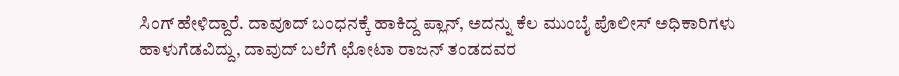ಸಿಂಗ್ ಹೇಳಿದ್ದಾರೆ. ದಾವೂದ್ ಬಂಧನಕ್ಕೆ ಹಾಕಿದ್ದ ಪ್ಲಾನ್, ಅದನ್ನು ಕೆಲ ಮುಂಬೈ ಪೊಲೀಸ್ ಅಧಿಕಾರಿಗಳು ಹಾಳುಗೆಡವಿದ್ದು, ದಾವುದ್ ಬಲೆಗೆ ಛೋಟಾ ರಾಜನ್ ತಂಡದವರ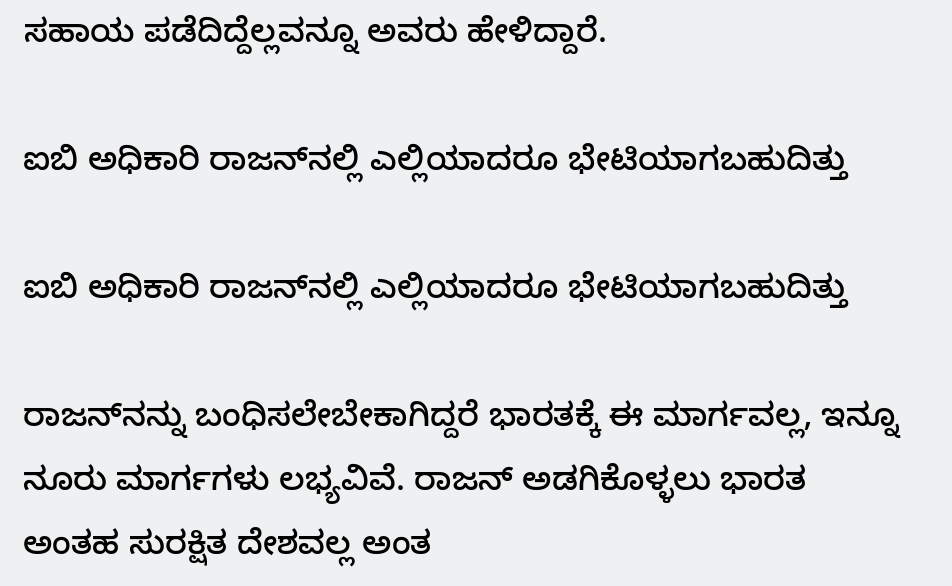ಸಹಾಯ ಪಡೆದಿದ್ದೆಲ್ಲವನ್ನೂ ಅವರು ಹೇಳಿದ್ದಾರೆ.

ಐಬಿ ಅಧಿಕಾರಿ ರಾಜನ್‌ನಲ್ಲಿ ಎಲ್ಲಿಯಾದರೂ ಭೇಟಿಯಾಗಬಹುದಿತ್ತು

ಐಬಿ ಅಧಿಕಾರಿ ರಾಜನ್‌ನಲ್ಲಿ ಎಲ್ಲಿಯಾದರೂ ಭೇಟಿಯಾಗಬಹುದಿತ್ತು

ರಾಜನ್‌ನನ್ನು ಬಂಧಿಸಲೇಬೇಕಾಗಿದ್ದರೆ ಭಾರತಕ್ಕೆ ಈ ಮಾರ್ಗವಲ್ಲ, ಇನ್ನೂ ನೂರು ಮಾರ್ಗಗಳು ಲಭ್ಯವಿವೆ. ರಾಜನ್ ಅಡಗಿಕೊಳ್ಳಲು ಭಾರತ ಅಂತಹ ಸುರಕ್ಷಿತ ದೇಶವಲ್ಲ ಅಂತ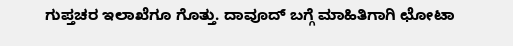ಗುಪ್ತಚರ ಇಲಾಖೆಗೂ ಗೊತ್ತು. ದಾವೂದ್ ಬಗ್ಗೆ ಮಾಹಿತಿಗಾಗಿ ಛೋಟಾ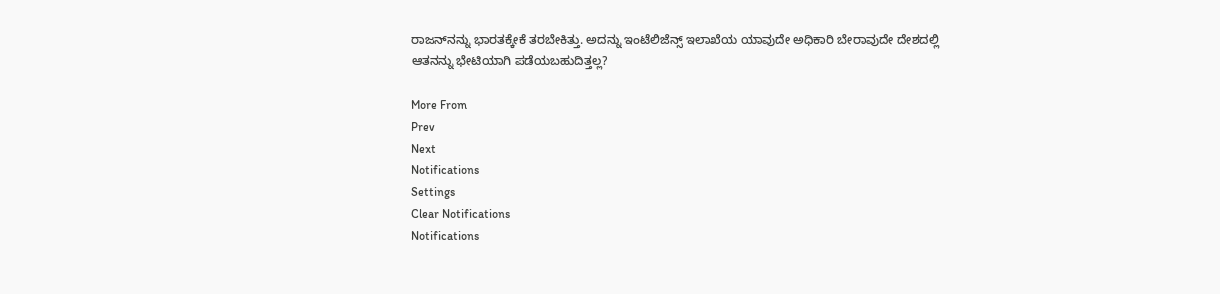ರಾಜನ್‌ನನ್ನು ಭಾರತಕ್ಕೇಕೆ ತರಬೇಕಿತ್ತು. ಅದನ್ನು ಇಂಟೆಲಿಜೆನ್ಸ್ ಇಲಾಖೆಯ ಯಾವುದೇ ಅಧಿಕಾರಿ ಬೇರಾವುದೇ ದೇಶದಲ್ಲಿ ಆತನನ್ನು ಭೇಟಿಯಾಗಿ ಪಡೆಯಬಹುದಿತ್ತಲ್ಲ?

More From
Prev
Next
Notifications
Settings
Clear Notifications
Notifications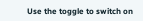Use the toggle to switch on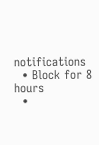notifications
  • Block for 8 hours
  •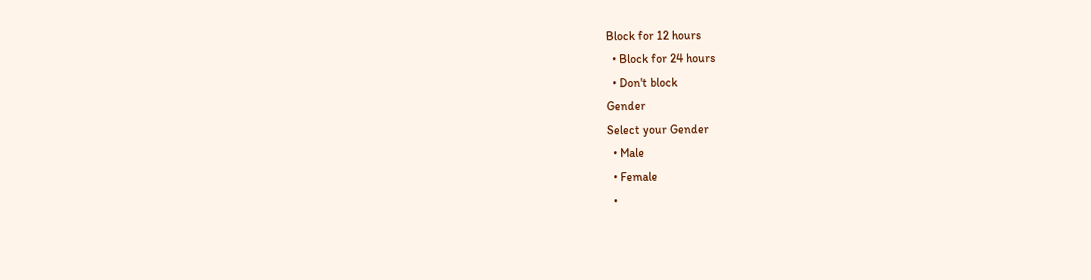Block for 12 hours
  • Block for 24 hours
  • Don't block
Gender
Select your Gender
  • Male
  • Female
  •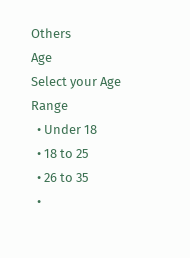Others
Age
Select your Age Range
  • Under 18
  • 18 to 25
  • 26 to 35
  •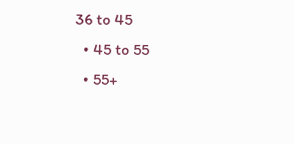36 to 45
  • 45 to 55
  • 55+